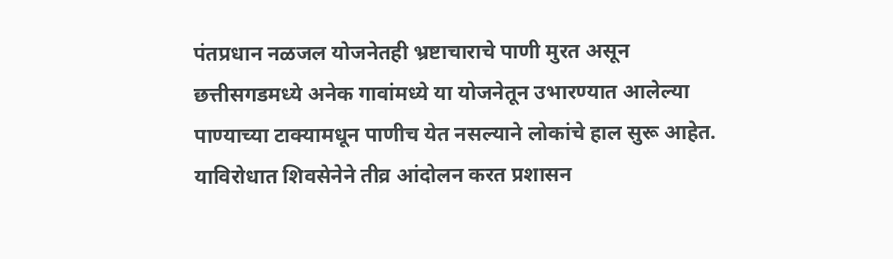पंतप्रधान नळजल योजनेतही भ्रष्टाचाराचे पाणी मुरत असून छत्तीसगडमध्ये अनेक गावांमध्ये या योजनेतून उभारण्यात आलेल्या पाण्याच्या टाक्यामधून पाणीच येत नसल्याने लोकांचे हाल सुरू आहेत. याविरोधात शिवसेनेने तीव्र आंदोलन करत प्रशासन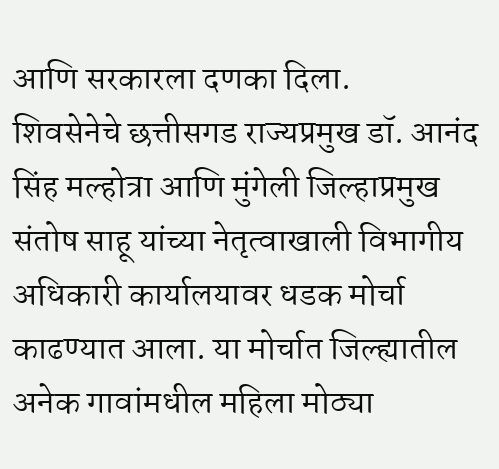आणि सरकारला दणका दिला.
शिवसेनेचे छत्तीसगड राज्यप्रमुख डॉ. आनंद सिंह मल्होत्रा आणि मुंगेली जिल्हाप्रमुख संतोष साहू यांच्या नेतृत्वाखाली विभागीय अधिकारी कार्यालयावर धडक मोर्चा काढण्यात आला. या मोर्चात जिल्ह्यातील अनेक गावांमधील महिला मोठ्या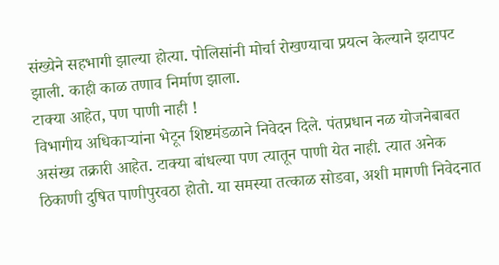संख्येने सहभागी झाल्या होत्या. पोलिसांनी मोर्चा रोखण्याचा प्रयत्न केल्याने झटापट झाली. काही काळ तणाव निर्माण झाला.
टाक्या आहेत, पण पाणी नाही !
विभागीय अधिकाऱ्यांना भेटून शिष्टमंडळाने निवेदन दिले. पंतप्रधान नळ योजनेबाबत असंख्य तक्रारी आहेत. टाक्या बांधल्या पण त्यातून पाणी येत नाही. त्यात अनेक ठिकाणी दुषित पाणीपुरवठा होतो. या समस्या तत्काळ सोडवा, अशी मागणी निवेदनात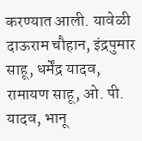करण्यात आली. यावेळी दाऊराम चौहान, इंद्रपुमार साहू, धर्मेंद्र यादव, रामायण साहू, ओ. पी. यादव, भानू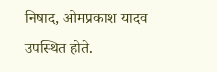निषाद, ओमप्रकाश यादव उपस्थित होते.